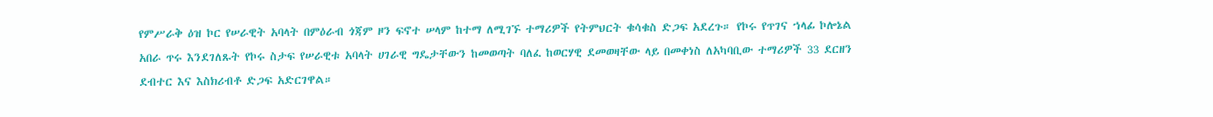የምሥራቅ ዕዝ ኮር የሠራዊት አባላት በምዕራብ ጎጃም ዞን ፍኖተ ሠላም ከተማ ለሚገኙ ተማሪዎች የትምህርት ቁሳቁስ ድጋፍ አደረጉ። የኮሩ የጥገና ኀላፊ ኮሎኔል አበራ ጥሩ እንደገለጹት የኮሩ ስታፍ የሠራዊቱ አባላት ሀገራዊ ግዴታቸውን ከመወጣት ባለፈ ከወርሃዊ ደመወዛቸው ላይ በመቀነስ ለአካባቢው ተማሪዎች 33 ደርዘን ደብተር እና እስክሪብቶ ድጋፍ አድርገዋል።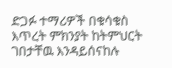ድጋፉ ተማሪዎች በቁሳቁስ እጥረት ምክንያት ከትምህርት ገበታቸዉ እንዳይሰናከሉ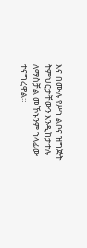እና በሙሉ የሥነ ልቦና ዝግጅት ትምህርታቸውን እንዲከታተሉ ለማስቻል መኾኑንም ኀላፊው ተናግረዋል።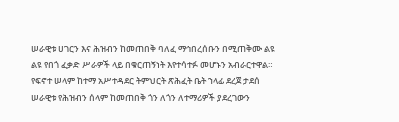ሠራዊቱ ሀገርን እና ሕዝብን ከመጠበቅ ባለፈ ማኅበረሰቡን በሚጠቅሙ ልዩ ልዩ የበጎ ፈቃድ ሥራዎች ላይ በቁርጠኝነት እየተሳተፉ መሆኑን አብራርተዋል።
የፍኖተ ሠላም ከተማ አሥተዳደር ትምህርት ጽሕፈት ቤት ኀላፊ ደረጀ ታደሰ ሠራዊቱ የሕዝብን ሰላም ከመጠበቅ ጎን ለጎን ለተማሪዎች ያደረገውን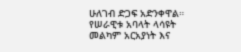ሁለገብ ድጋፍ አድንቀዋል።
የሠራዊቱ አባላት ላሳዩት መልካም አርአያነት እና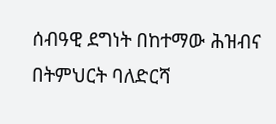ሰብዓዊ ደግነት በከተማው ሕዝብና በትምህርት ባለድርሻ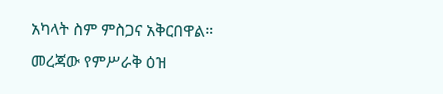አካላት ስም ምስጋና አቅርበዋል።
መረጃው የምሥራቅ ዕዝ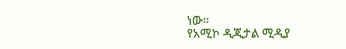ነው።
የአሚኮ ዲጂታል ሚዲያ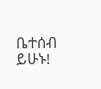ቤተሰብ ይሁኑ!